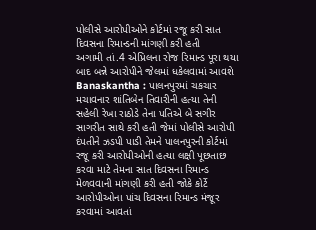પોલીસે આરોપીઓને કોર્ટમાં રજૂ કરી સાત દિવસના રિમાન્ડની માંગણી કરી હતી
અગામી તાં.4 એપ્રિલના રોજ રિમાન્ડ પૂરા થયા બાદ બન્ને આરોપીને જેલમાં ધકેલવામાં આવશે
Banaskantha : પાલનપુરમાં ચકચાર મચાવનાર શાંતિબેન તિવારીની હત્યા તેની સહેલી રેખા રાઠોડે તેના પતિએ બે સગીર સાગરીત સાથે કરી હતી જેમાં પોલીસે આરોપી દંપતીને ઝડપી પાડી તેમને પાલનપુરની કોર્ટમાં રજૂ કરી આરોપીઓની હત્યા લક્ષી પૂછતાછ કરવા માટે તેમના સાત દિવસના રિમાન્ડ મેળવવાની માંગણી કરી હતી જોકે કોર્ટે આરોપીઓના પાંચ દિવસના રિમાન્ડ મંજૂર કરવામાં આવતાં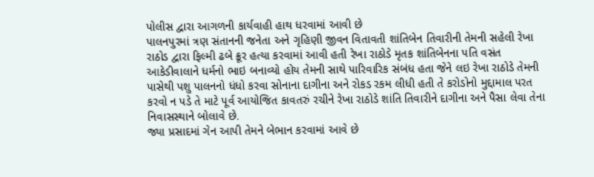પોલીસ દ્વારા આગળની કાર્યવાહી હાથ ધરવામાં આવી છે
પાલનપુરમાં ત્રણ સંતાનની જનેતા અને ગૃહિણી જીવન વિતાવતી શાંતિબેન તિવારીની તેમની સહેલી રેખા રાઠોડ દ્વારા ફિલ્મી ઢબે ક્રૂર હત્યા કરવામાં આવી હતી રેખા રાઠોડે મૃતક શાંતિબેનના પતિ વસંત આકેડીવાલાને ધર્મનો ભાઇ બનાવ્યો હોય તેમની સાથે પારિવારિક સંબંધ હતા જેને લઇ રેખા રાઠોડે તેમની પાસેથી પશુ પાલનનો ધંધો કરવા સોનાના દાગીના અને રોકડ રકમ લીધી હતી તે કરોડોનો મુદ્દામાલ પરત કરવો ન પડે તે માટે પૂર્વ આયોજિત કાવતરું રચીને રેખા રાઠોડે શાંતિ તિવારીને દાગીના અને પૈસા લેવા તેના નિવાસસ્થાને બોલાવે છે.
જ્યા પ્રસાદમાં ગેન આપી તેમને બેભાન કરવામાં આવે છે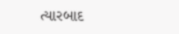ત્યારબાદ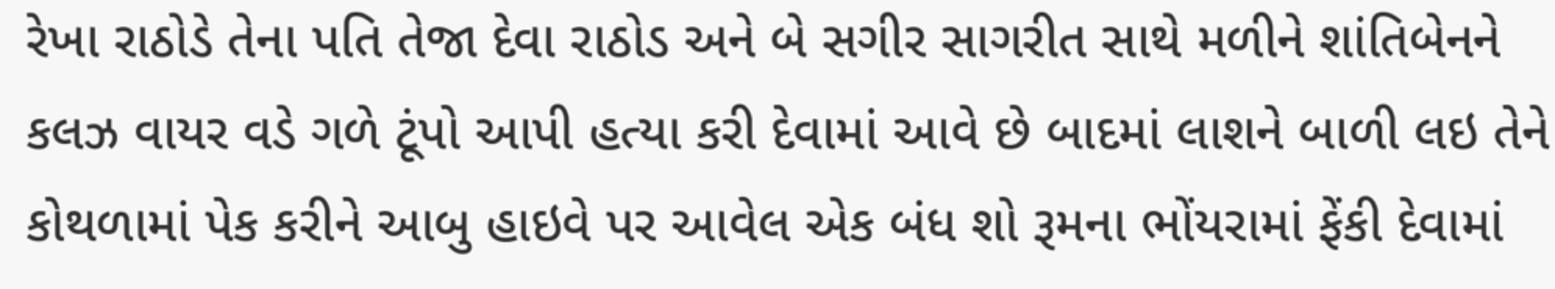રેખા રાઠોડે તેના પતિ તેજા દેવા રાઠોડ અને બે સગીર સાગરીત સાથે મળીને શાંતિબેનને કલઝ વાયર વડે ગળે ટૂંપો આપી હત્યા કરી દેવામાં આવે છે બાદમાં લાશને બાળી લઇ તેને કોથળામાં પેક કરીને આબુ હાઇવે પર આવેલ એક બંધ શો રૂમના ભોંયરામાં ફેંકી દેવામાં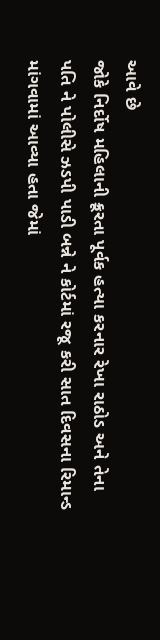આવે છે
જોકે નિર્દોષ મહિલાની ક્રૂરતા પૂર્વક હત્યા કરનાર રેખા રાઠોડ અને તેના પતિ ને પોલીસે ઝડપી પાડી બન્ને ને કોર્ટમાં રજૂ કરી સાત દિવસના રિમાન્ડ માંગવામાં આવ્યા હતા જેમાં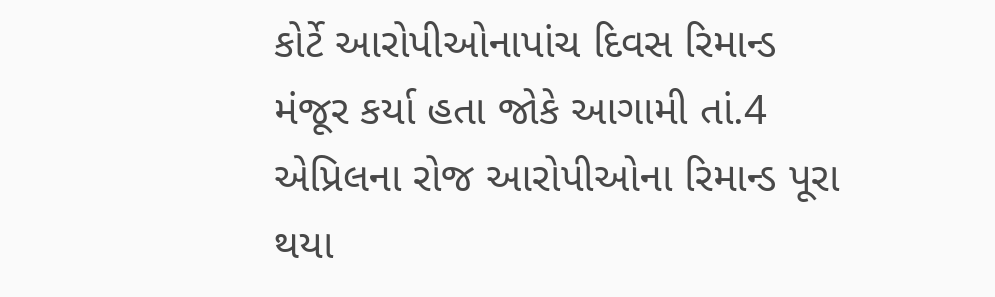કોર્ટે આરોપીઓનાપાંચ દિવસ રિમાન્ડ મંજૂર કર્યા હતા જોકે આગામી તાં.4 એપ્રિલના રોજ આરોપીઓના રિમાન્ડ પૂરા થયા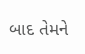બાદ તેમને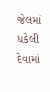જેલમાં ધકેલી દેવામાં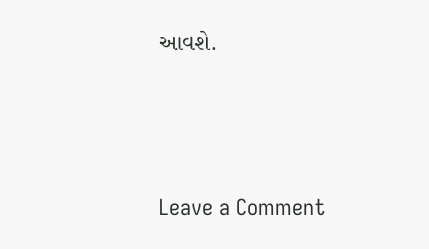આવશે.




Leave a Comment